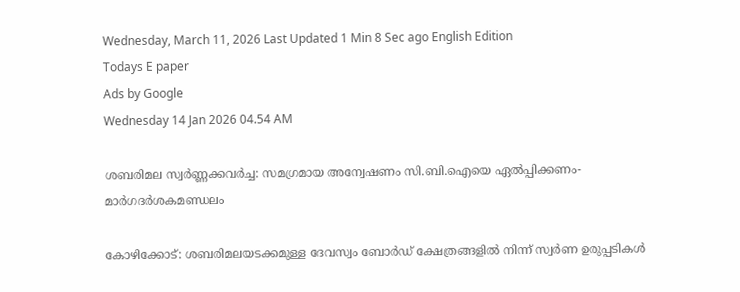Wednesday, March 11, 2026 Last Updated 1 Min 8 Sec ago English Edition
Todays E paper
Ads by Google
Wednesday 14 Jan 2026 04.54 AM

ശബരിമല സ്വര്‍ണ്ണക്കവര്‍ച്ച: സമഗ്രമായ അന്വേഷണം സി.ബി.ഐയെ ഏല്‍പ്പിക്കണം- മാര്‍ഗദര്‍ശകമണ്ഡലം

കോഴിക്കോട്‌: ശബരിമലയടക്കമുള്ള ദേവസ്വം ബോര്‍ഡ്‌ ക്ഷേത്രങ്ങളില്‍ നിന്ന്‌ സ്വര്‍ണ ഉരുപ്പടികള്‍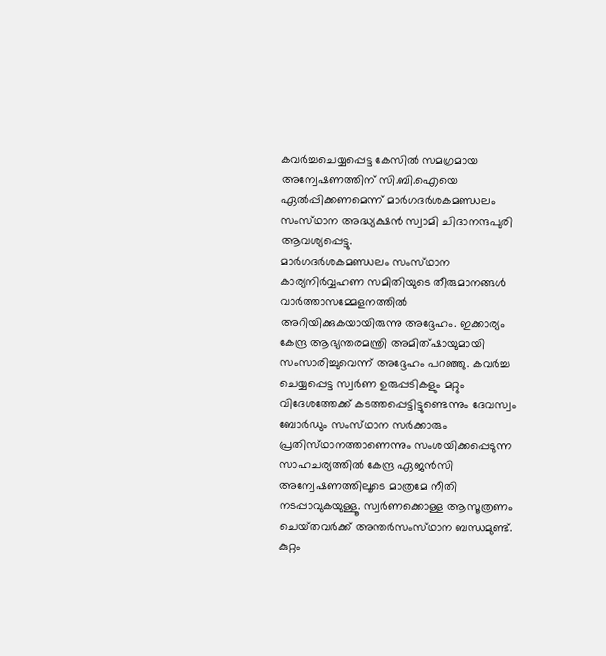കവര്‍ച്ചചെയ്യപ്പെട്ട കേസില്‍ സമഗ്രമായ അന്വേഷണത്തിന്‌ സി.ബി.ഐയെ ഏല്‍പ്പിക്കണമെന്ന്‌ മാര്‍ഗദര്‍ശകമണ്ഡലം സംസ്‌ഥാന അദ്ധ്യക്ഷന്‍ സ്വാമി ചിദാനന്ദപുരി ആവശ്യപ്പെട്ടു.
മാര്‍ഗദര്‍ശകമണ്ഡലം സംസ്‌ഥാന കാര്യനിര്‍വ്വഹണ സമിതിയുടെ തീരുമാനങ്ങള്‍ വാര്‍ത്താസമ്മേളനത്തില്‍ അറിയിക്കുകയായിരുന്നു അദ്ദേഹം. ഇക്കാര്യം കേന്ദ്ര ആഭ്യന്തരമന്ത്രി അമിത്‌ഷായുമായി സംസാരിച്ചുവെന്ന്‌ അദ്ദേഹം പറഞ്ഞു. കവര്‍ച്ച ചെയ്യപ്പെട്ട സ്വര്‍ണ ഉരുപ്പടികളും മറ്റും വിദേശത്തേക്ക്‌ കടത്തപ്പെട്ടിട്ടുണ്ടെന്നും ദേവസ്വം ബോര്‍ഡും സംസ്‌ഥാന സര്‍ക്കാരും പ്രതിസ്‌ഥാനത്താണെന്നും സംശയിക്കപ്പെടുന്ന സാഹചര്യത്തില്‍ കേന്ദ്ര ഏജന്‍സി അന്വേഷണത്തിലൂടെ മാത്രമേ നീതി നടപ്പാവുകയുള്ളൂ. സ്വര്‍ണക്കൊള്ള ആസൂത്രണം ചെയ്‌തവര്‍ക്ക്‌ അന്തര്‍സംസ്‌ഥാന ബന്ധമുണ്ട്‌. കുറ്റം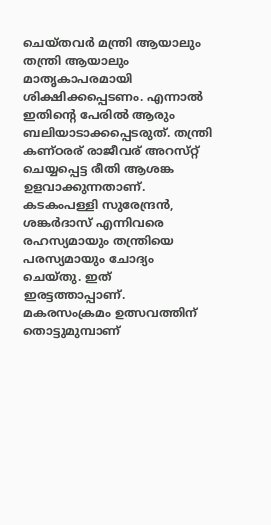ചെയ്‌തവര്‍ മന്ത്രി ആയാലും തന്ത്രി ആയാലും മാതൃകാപരമായി ശിക്ഷിക്കപ്പെടണം. എന്നാല്‍ ഇതിന്റെ പേരില്‍ ആരും ബലിയാടാക്കപ്പെടരുത്‌. തന്ത്രി കണ്‌ഠരര്‌ രാജീവര്‌ അറസ്‌റ്റ് ചെയ്യപ്പെട്ട രീതി ആശങ്ക ഉളവാക്കുന്നതാണ്‌. കടകംപള്ളി സുരേന്ദ്രന്‍, ശങ്കര്‍ദാസ്‌ എന്നിവരെ രഹസ്യമായും തന്ത്രിയെ പരസ്യമായും ചോദ്യം ചെയ്‌തു. ഇത്‌ ഇരട്ടത്താപ്പാണ്‌. മകരസംക്രമം ഉത്സവത്തിന്‌ തൊട്ടുമുമ്പാണ്‌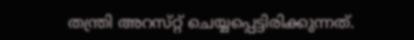തന്ത്രി അറസ്‌റ്റ് ചെയ്യപ്പെട്ടിരിക്കുന്നത്‌.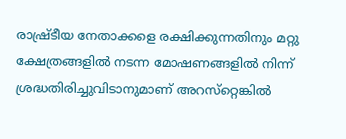രാഷ്ര്‌ടീയ നേതാക്കളെ രക്ഷിക്കുന്നതിനും മറ്റു ക്ഷേത്രങ്ങളില്‍ നടന്ന മോഷണങ്ങളില്‍ നിന്ന്‌ ശ്രദ്ധതിരിച്ചുവിടാനുമാണ്‌ അറസ്‌റ്റെങ്കില്‍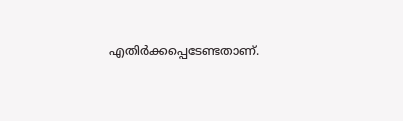എതിര്‍ക്കപ്പെടേണ്ടതാണ്‌.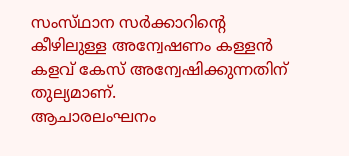സംസ്‌ഥാന സര്‍ക്കാറിന്റെ കീഴിലുള്ള അന്വേഷണം കള്ളന്‍ കളവ്‌ കേസ്‌ അന്വേഷിക്കുന്നതിന്‌ തുല്യമാണ്‌.
ആചാരലംഘനം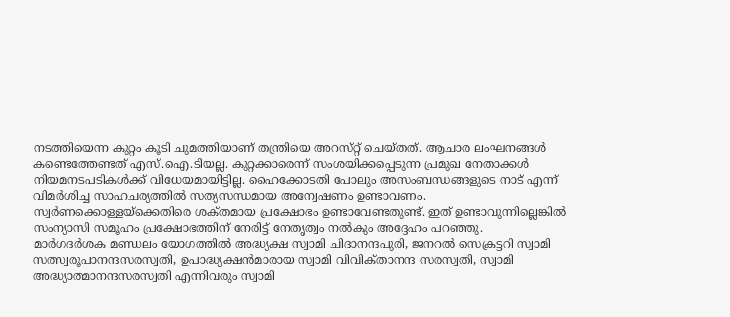നടത്തിയെന്ന കുറ്റം കൂടി ചുമത്തിയാണ്‌ തന്ത്രിയെ അറസ്‌റ്റ് ചെയ്‌തത്‌. ആചാര ലംഘനങ്ങള്‍ കണ്ടെത്തേണ്ടത്‌ എസ്‌.ഐ.ടിയല്ല. കുറ്റക്കാരെന്ന്‌ സംശയിക്കപ്പെടുന്ന പ്രമുഖ നേതാക്കള്‍ നിയമനടപടികള്‍ക്ക്‌ വിധേയമായിട്ടില്ല. ഹൈക്കോടതി പോലും അസംബന്ധങ്ങളുടെ നാട്‌ എന്ന്‌ വിമര്‍ശിച്ച സാഹചര്യത്തില്‍ സത്യസന്ധമായ അന്വേഷണം ഉണ്ടാവണം. സ്വര്‍ണക്കൊള്ളയ്‌ക്കെതിരെ ശക്‌തമായ പ്രക്ഷോഭം ഉണ്ടാവേണ്ടതുണ്ട്‌. ഇത്‌ ഉണ്ടാവുന്നില്ലെങ്കില്‍ സംന്യാസി സമൂഹം പ്രക്ഷോഭത്തിന്‌ നേരിട്ട്‌ നേതൃത്വം നല്‍കും അദ്ദേഹം പറഞ്ഞു.
മാര്‍ഗദര്‍ശക മണ്ഡലം യോഗത്തില്‍ അദ്ധ്യക്ഷ സ്വാമി ചിദാനന്ദപുരി, ജനറല്‍ സെക്രട്ടറി സ്വാമി സത്സ്വരൂപാനന്ദസരസ്വതി, ഉപാദ്ധ്യക്ഷന്‍മാരായ സ്വാമി വിവിക്‌താനന്ദ സരസ്വതി, സ്വാമി അദ്ധ്യാത്മാനന്ദസരസ്വതി എന്നിവരും സ്വാമി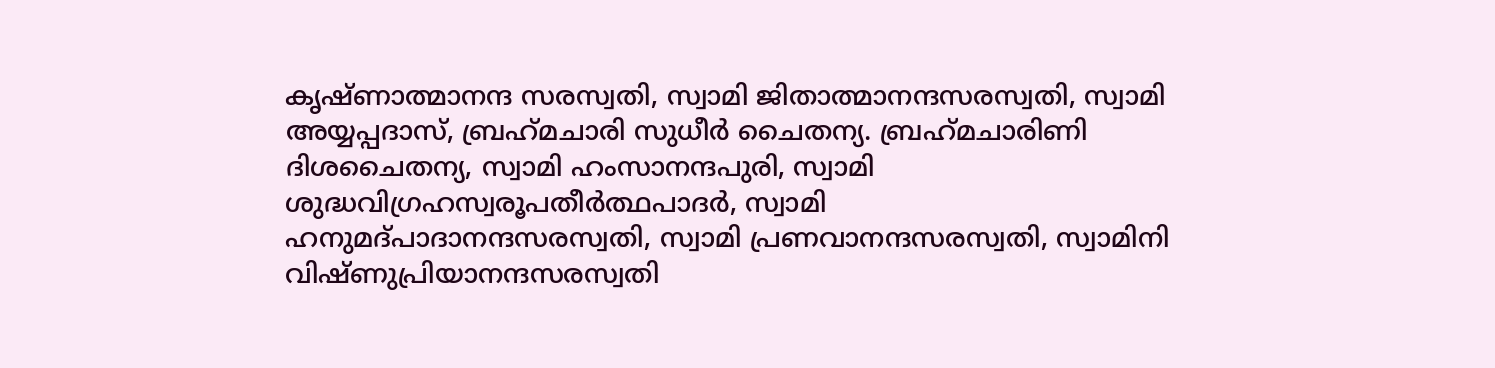കൃഷ്‌ണാത്മാനന്ദ സരസ്വതി, സ്വാമി ജിതാത്മാനന്ദസരസ്വതി, സ്വാമി അയ്യപ്പദാസ്‌, ബ്രഹ്‌മചാരി സുധീര്‍ ചൈതന്യ. ബ്രഹ്‌മചാരിണി ദിശചൈതന്യ, സ്വാമി ഹംസാനന്ദപുരി, സ്വാമി ശുദ്ധവിഗ്രഹസ്വരൂപതീര്‍ത്ഥപാദര്‍, സ്വാമി ഹനുമദ്‌പാദാനന്ദസരസ്വതി, സ്വാമി പ്രണവാനന്ദസരസ്വതി, സ്വാമിനി വിഷ്‌ണുപ്രിയാനന്ദസരസ്വതി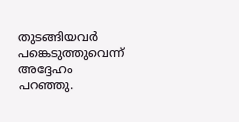തുടങ്ങിയവര്‍ പങ്കെടുത്തുവെന്ന്‌ അദ്ദേഹം പറഞ്ഞു.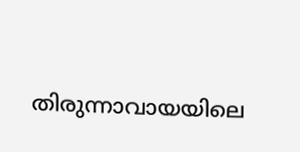തിരുന്നാവായയിലെ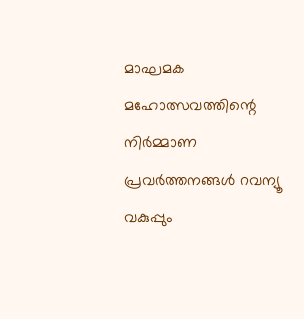മാഘമക മഹോത്സവത്തിന്റെ നിര്‍മ്മാണ പ്രവര്‍ത്തനങ്ങള്‍ റവന്യൂ വകുപ്പും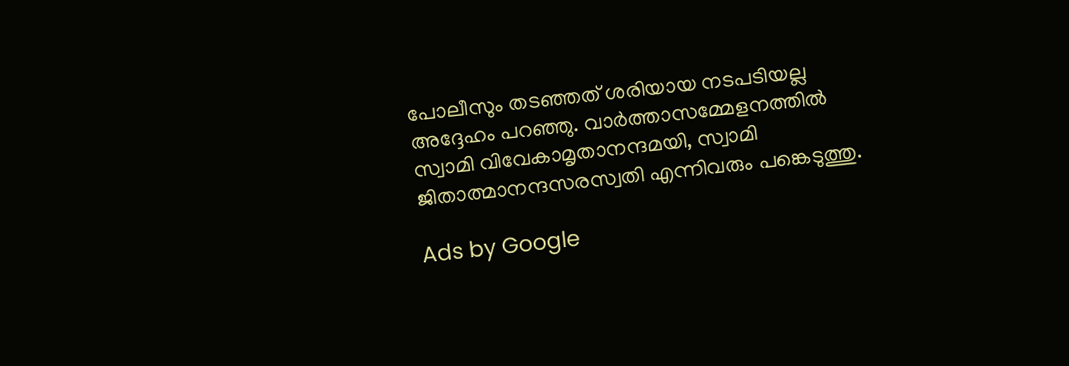പോലീസും തടഞ്ഞത്‌ ശരിയായ നടപടിയല്ല അദ്ദേഹം പറഞ്ഞു. വാര്‍ത്താസമ്മേളനത്തില്‍ സ്വാമി വിവേകാമൃതാനന്ദമയി, സ്വാമി ജിതാത്മാനന്ദസരസ്വതി എന്നിവരും പങ്കെടുത്തു.

Ads by Google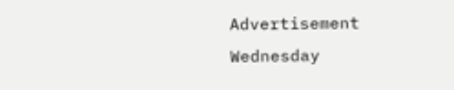Advertisement
Wednesday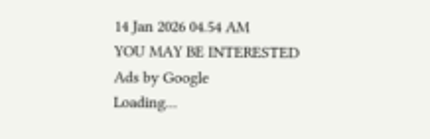14 Jan 2026 04.54 AM
YOU MAY BE INTERESTED
Ads by Google
Loading...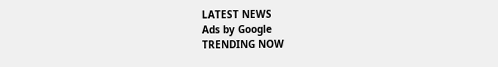LATEST NEWS
Ads by Google
TRENDING NOW